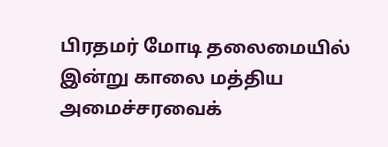பிரதமர் மோடி தலைமையில் இன்று காலை மத்திய அமைச்சரவைக்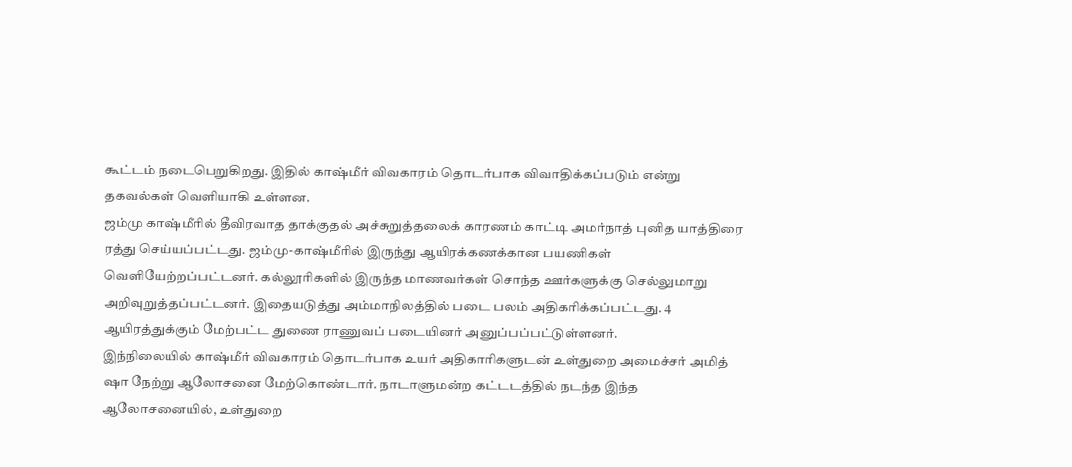கூட்டம் நடைபெறுகிறது. இதில் காஷ்மீர் விவகாரம் தொடர்பாக விவாதிக்கப்படும் என்று தகவல்கள் வெளியாகி உள்ளன.
ஜம்மு காஷ்மீரில் தீவிரவாத தாக்குதல் அச்சுறுத்தலைக் காரணம் காட்டி அமர்நாத் புனித யாத்திரை ரத்து செய்யப்பட்டது. ஜம்மு-காஷ்மீரில் இருந்து ஆயிரக்கணக்கான பயணிகள் வெளியேற்றப்பட்டனர். கல்லூரிகளில் இருந்த மாணவர்கள் சொந்த ஊர்களுக்கு செல்லுமாறு அறிவுறுத்தப்பட்டனர். இதையடுத்து அம்மாநிலத்தில் படை பலம் அதிகரிக்கப்பட்டது. 4 ஆயிரத்துக்கும் மேற்பட்ட துணை ராணுவப் படையினர் அனுப்பப்பட்டுள்ளனர்.
இந்நிலையில் காஷ்மீர் விவகாரம் தொடர்பாக உயர் அதிகாரிகளுடன் உள்துறை அமைச்சர் அமித் ஷா நேற்று ஆலோசனை மேற்கொண்டார். நாடாளுமன்ற கட்டடத்தில் நடந்த இந்த ஆலோசனையில், உள்துறை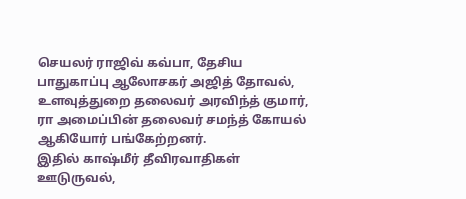செயலர் ராஜிவ் கவ்பா, தேசிய பாதுகாப்பு ஆலோசகர் அஜித் தோவல், உளவுத்துறை தலைவர் அரவிந்த் குமார், ரா அமைப்பின் தலைவர் சமந்த் கோயல் ஆகியோர் பங்கேற்றனர்.
இதில் காஷ்மீர் தீவிரவாதிகள் ஊடுருவல்,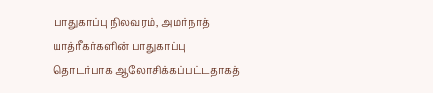பாதுகாப்பு நிலவரம், அமர்நாத் யாத்ரீகர்களின் பாதுகாப்பு தொடர்பாக ஆலோசிக்கப்பட்டதாகத்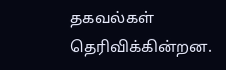தகவல்கள் தெரிவிக்கின்றன.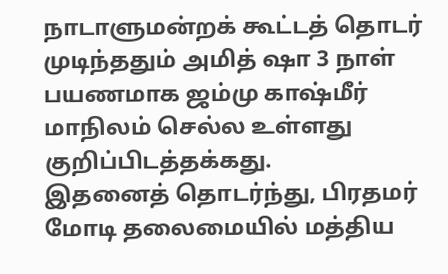நாடாளுமன்றக் கூட்டத் தொடர் முடிந்ததும் அமித் ஷா 3 நாள் பயணமாக ஜம்மு காஷ்மீர் மாநிலம் செல்ல உள்ளது குறிப்பிடத்தக்கது.
இதனைத் தொடர்ந்து, பிரதமர் மோடி தலைமையில் மத்திய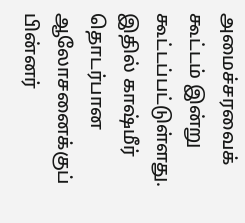அமைச்சரவைக் கூட்டம் இன்று கூட்டப்பட்டுள்ளது. இதில் காஷ்மீர் தொடர்பான ஆலோசனைக்குப் பின்னர்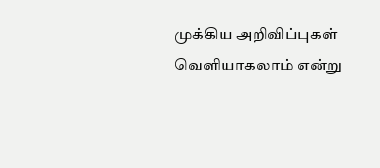முக்கிய அறிவிப்புகள் வெளியாகலாம் என்று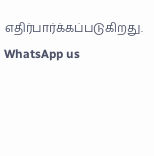எதிர்பார்க்கப்படுகிறது.
WhatsApp us